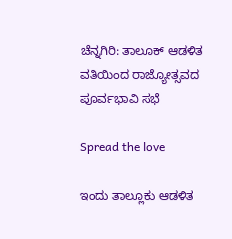ಚೆನ್ನಗಿರಿ: ತಾಲೂಕ್ ಆಡಳಿತ ವತಿಯಿಂದ ರಾಜ್ಯೋತ್ಸವದ ಪೂರ್ವಭಾವಿ ಸಭೆ

Spread the love

ಇಂದು ತಾಲ್ಲೂಕು ಆಡಳಿತ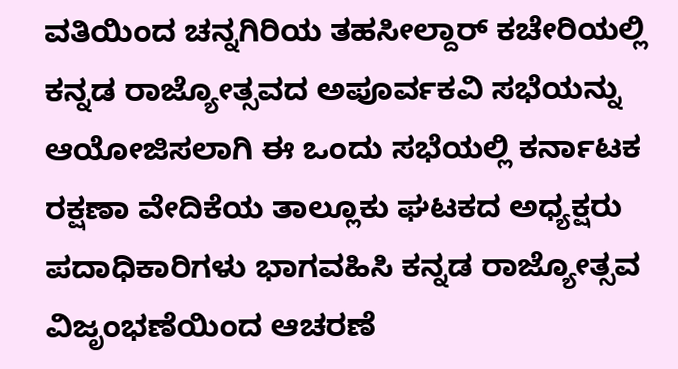ವತಿಯಿಂದ ಚನ್ನಗಿರಿಯ ತಹಸೀಲ್ದಾರ್ ಕಚೇರಿಯಲ್ಲಿ ಕನ್ನಡ ರಾಜ್ಯೋತ್ಸವದ ಅಪೂರ್ವಕವಿ ಸಭೆಯನ್ನು ಆಯೋಜಿಸಲಾಗಿ ಈ ಒಂದು ಸಭೆಯಲ್ಲಿ ಕರ್ನಾಟಕ ರಕ್ಷಣಾ ವೇದಿಕೆಯ ತಾಲ್ಲೂಕು ಘಟಕದ ಅಧ್ಯಕ್ಷರು ಪದಾಧಿಕಾರಿಗಳು ಭಾಗವಹಿಸಿ ಕನ್ನಡ ರಾಜ್ಯೋತ್ಸವ ವಿಜೃಂಭಣೆಯಿಂದ ಆಚರಣೆ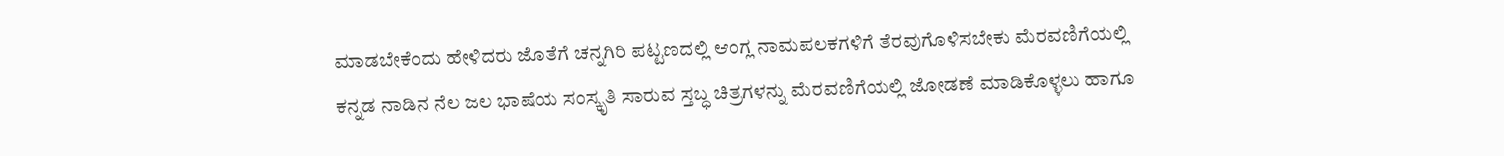ಮಾಡಬೇಕೆಂದು ಹೇಳಿದರು ಜೊತೆಗೆ ಚನ್ನಗಿರಿ ಪಟ್ಟಣದಲ್ಲಿ ಆಂಗ್ಲ ನಾಮಪಲಕಗಳಿಗೆ ತೆರವುಗೊಳಿಸಬೇಕು ಮೆರವಣಿಗೆಯಲ್ಲಿ ಕನ್ನಡ ನಾಡಿನ ನೆಲ ಜಲ ಭಾಷೆಯ ಸಂಸ್ಕೃತಿ ಸಾರುವ ಸ್ತಬ್ಧ ಚಿತ್ರಗಳನ್ನು ಮೆರವಣಿಗೆಯಲ್ಲಿ ಜೋಡಣೆ ಮಾಡಿಕೊಳ್ಳಲು ಹಾಗೂ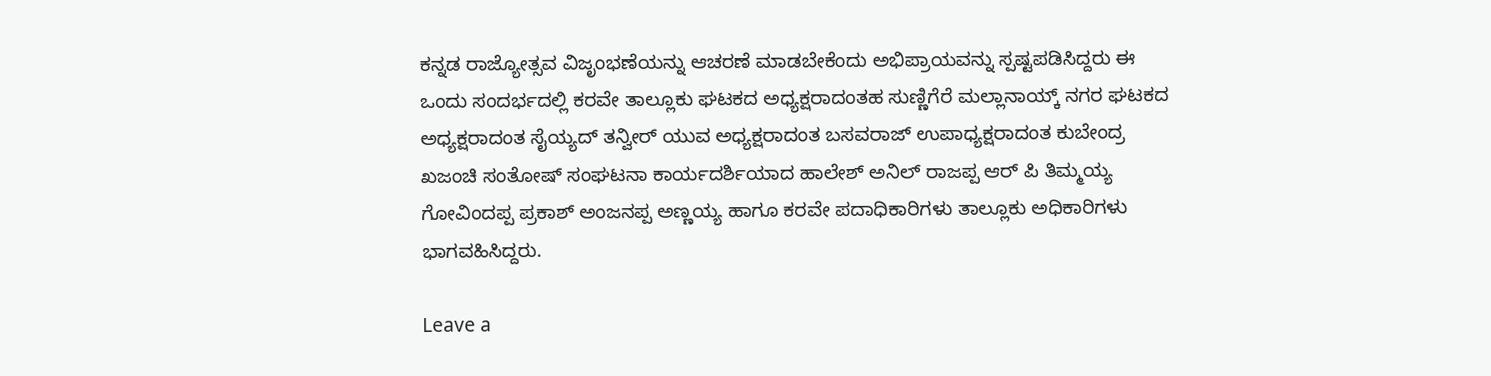ಕನ್ನಡ ರಾಜ್ಯೋತ್ಸವ ವಿಜೃಂಭಣೆಯನ್ನು ಆಚರಣೆ ಮಾಡಬೇಕೆಂದು ಅಭಿಪ್ರಾಯವನ್ನು ಸ್ಪಷ್ಟಪಡಿಸಿದ್ದರು ಈ ಒಂದು ಸಂದರ್ಭದಲ್ಲಿ ಕರವೇ ತಾಲ್ಲೂಕು ಘಟಕದ ಅಧ್ಯಕ್ಷರಾದಂತಹ ಸುಣ್ಣಿಗೆರೆ ಮಲ್ಲಾನಾಯ್ಕ್ ನಗರ ಘಟಕದ ಅಧ್ಯಕ್ಷರಾದಂತ ಸೈಯ್ಯದ್ ತನ್ವೀರ್ ಯುವ ಅಧ್ಯಕ್ಷರಾದಂತ ಬಸವರಾಜ್ ಉಪಾಧ್ಯಕ್ಷರಾದಂತ ಕುಬೇಂದ್ರ ಖಜಂಚಿ ಸಂತೋಷ್ ಸಂಘಟನಾ ಕಾರ್ಯದರ್ಶಿಯಾದ ಹಾಲೇಶ್ ಅನಿಲ್ ರಾಜಪ್ಪ ಆರ್ ಪಿ ತಿಮ್ಮಯ್ಯ ಗೋವಿಂದಪ್ಪ ಪ್ರಕಾಶ್ ಅಂಜನಪ್ಪ ಅಣ್ಣಯ್ಯ ಹಾಗೂ ಕರವೇ ಪದಾಧಿಕಾರಿಗಳು ತಾಲ್ಲೂಕು ಅಧಿಕಾರಿಗಳು ಭಾಗವಹಿಸಿದ್ದರು.

Leave a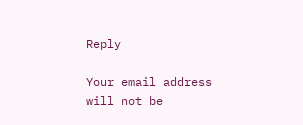Reply

Your email address will not be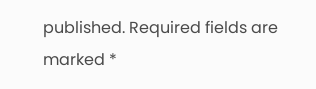published. Required fields are marked *